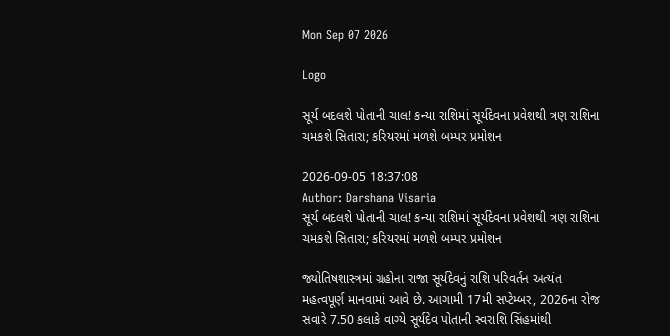Mon Sep 07 2026

Logo

સૂર્ય બદલશે પોતાની ચાલ! કન્યા રાશિમાં સૂર્યદેવના પ્રવેશથી ત્રણ રાશિના ચમકશે સિતારા; કરિયરમાં મળશે બમ્પર પ્રમોશન

2026-09-05 18:37:08
Author: Darshana Visaria
સૂર્ય બદલશે પોતાની ચાલ! કન્યા રાશિમાં સૂર્યદેવના પ્રવેશથી ત્રણ રાશિના ચમકશે સિતારા; કરિયરમાં મળશે બમ્પર પ્રમોશન

જ્યોતિષશાસ્ત્રમાં ગ્રહોના રાજા સૂર્યદેવનું રાશિ પરિવર્તન અત્યંત મહત્વપૂર્ણ માનવામાં આવે છે. આગામી 17મી સપ્ટેમ્બર, 2026ના રોજ સવારે 7.50 કલાકે વાગ્યે સૂર્યદેવ પોતાની સ્વરાશિ સિંહમાંથી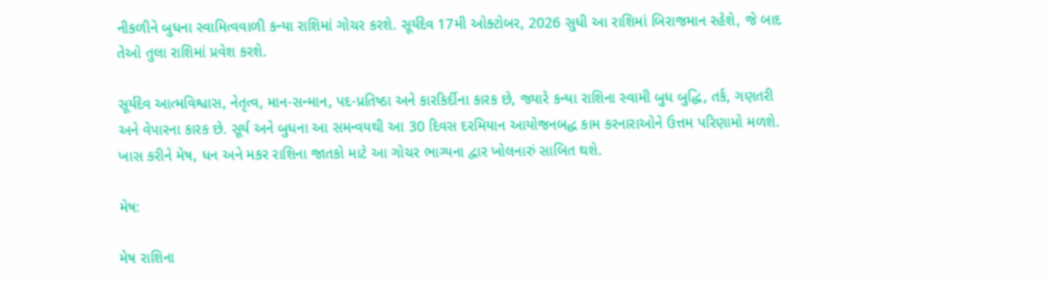નીકળીને બુધના સ્વામિત્વવાળી કન્યા રાશિમાં ગોચર કરશે. સૂર્યદેવ 17મી ઓક્ટોબર, 2026 સુધી આ રાશિમાં બિરાજમાન રહેશે, જે બાદ તેઓ તુલા રાશિમાં પ્રવેશ કરશે.

સૂર્યદેવ આત્મવિશ્વાસ, નેતૃત્વ, માન-સન્માન, પદ-પ્રતિષ્ઠા અને કારકિર્દીના કારક છે, જ્યારે કન્યા રાશિના સ્વામી બુધ બુદ્ધિ, તર્ક, ગણતરી અને વેપારના કારક છે. સૂર્ય અને બુધના આ સમન્વયથી આ 30 દિવસ દરમિયાન આયોજનબદ્ધ કામ કરનારાઓને ઉત્તમ પરિણામો મળશે. ખાસ કરીને મેષ, ધન અને મકર રાશિના જાતકો માટે આ ગોચર ભાગ્યના દ્વાર ખોલનારું સાબિત થશે.

મેષ:

મેષ રાશિના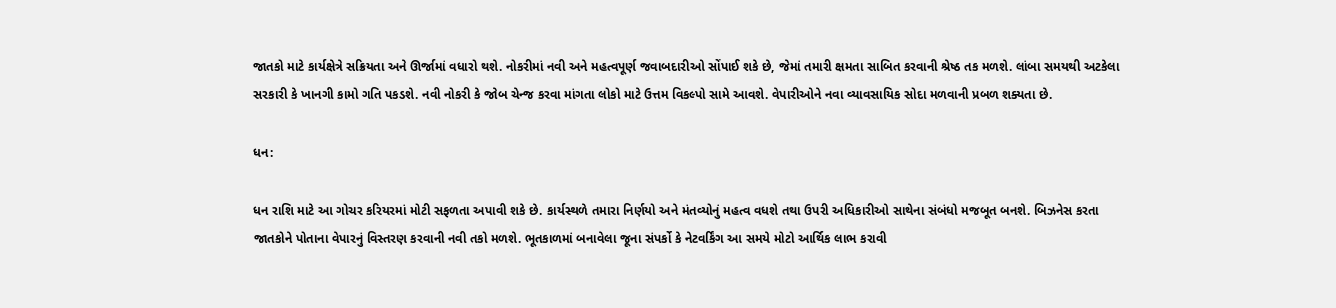જાતકો માટે કાર્યક્ષેત્રે સક્રિયતા અને ઊર્જામાં વધારો થશે. નોકરીમાં નવી અને મહત્વપૂર્ણ જવાબદારીઓ સોંપાઈ શકે છે, જેમાં તમારી ક્ષમતા સાબિત કરવાની શ્રેષ્ઠ તક મળશે. લાંબા સમયથી અટકેલા સરકારી કે ખાનગી કામો ગતિ પકડશે. નવી નોકરી કે જોબ ચેન્જ કરવા માંગતા લોકો માટે ઉત્તમ વિકલ્પો સામે આવશે. વેપારીઓને નવા વ્યાવસાયિક સોદા મળવાની પ્રબળ શક્યતા છે.

ધન:

ધન રાશિ માટે આ ગોચર કરિયરમાં મોટી સફળતા અપાવી શકે છે. કાર્યસ્થળે તમારા નિર્ણયો અને મંતવ્યોનું મહત્વ વધશે તથા ઉપરી અધિકારીઓ સાથેના સંબંધો મજબૂત બનશે. બિઝનેસ કરતા જાતકોને પોતાના વેપારનું વિસ્તરણ કરવાની નવી તકો મળશે. ભૂતકાળમાં બનાવેલા જૂના સંપર્કો કે નેટવર્કિંગ આ સમયે મોટો આર્થિક લાભ કરાવી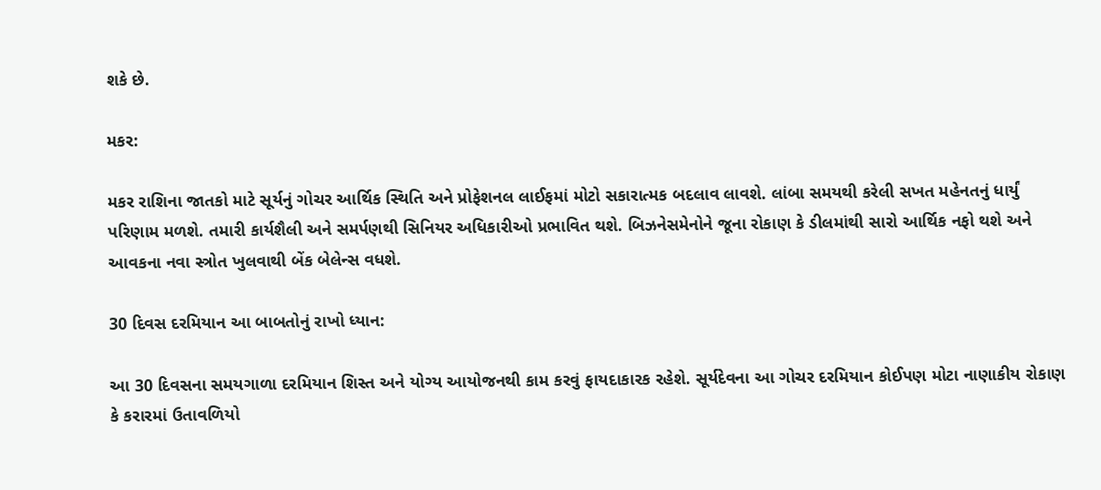શકે છે.

મકર:

મકર રાશિના જાતકો માટે સૂર્યનું ગોચર આર્થિક સ્થિતિ અને પ્રોફેશનલ લાઈફમાં મોટો સકારાત્મક બદલાવ લાવશે. લાંબા સમયથી કરેલી સખત મહેનતનું ધાર્યું પરિણામ મળશે. તમારી કાર્યશૈલી અને સમર્પણથી સિનિયર અધિકારીઓ પ્રભાવિત થશે. બિઝનેસમેનોને જૂના રોકાણ કે ડીલમાંથી સારો આર્થિક નફો થશે અને આવકના નવા સ્ત્રોત ખુલવાથી બેંક બેલેન્સ વધશે.

30 દિવસ દરમિયાન આ બાબતોનું રાખો ધ્યાન:

આ 30 દિવસના સમયગાળા દરમિયાન શિસ્ત અને યોગ્ય આયોજનથી કામ કરવું ફાયદાકારક રહેશે. સૂર્યદેવના આ ગોચર દરમિયાન કોઈપણ મોટા નાણાકીય રોકાણ કે કરારમાં ઉતાવળિયો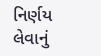નિર્ણય લેવાનું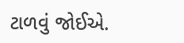ટાળવું જોઈએ.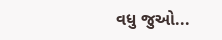વધુ જુઓ...